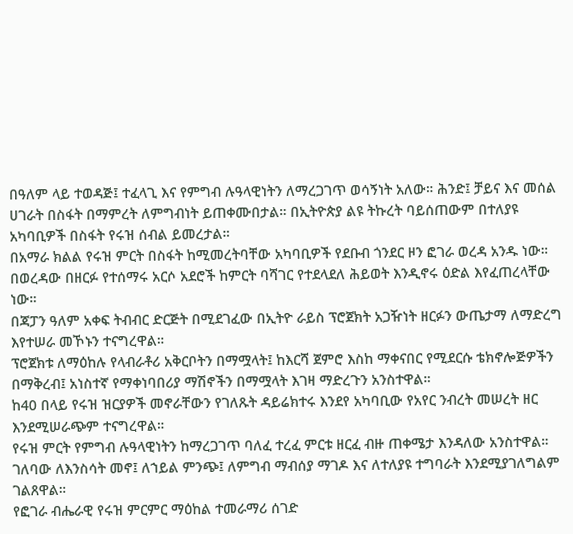በዓለም ላይ ተወዳጅ፤ ተፈላጊ እና የምግብ ሉዓላዊነትን ለማረጋገጥ ወሳኝነት አለው። ሕንድ፤ ቻይና እና መሰል ሀገራት በስፋት በማምረት ለምግብነት ይጠቀሙበታል። በኢትዮጵያ ልዩ ትኩረት ባይሰጠውም በተለያዩ አካባቢዎች በስፋት የሩዝ ሰብል ይመረታል።
በአማራ ክልል የሩዝ ምርት በስፋት ከሚመረትባቸው አካባቢዎች የደቡብ ጎንደር ዞን ፎገራ ወረዳ አንዱ ነው። በወረዳው በዘርፉ የተሰማሩ አርሶ አደሮች ከምርት ባሻገር የተደላደለ ሕይወት እንዲኖሩ ዕድል እየፈጠረላቸው ነው።
በጃፓን ዓለም አቀፍ ትብብር ድርጅት በሚደገፈው በኢትዮ ራይስ ፕሮጀክት አጋዥነት ዘርፉን ውጤታማ ለማድረግ እየተሠራ መኾኑን ተናግረዋል።
ፕሮጀክቱ ለማዕከሉ የላብራቶሪ አቅርቦትን በማሟላት፤ ከእርሻ ጀምሮ እስከ ማቀናበር የሚደርሱ ቴክኖሎጅዎችን በማቅረብ፤ አነስተኛ የማቀነባበሪያ ማሽኖችን በማሟላት እገዛ ማድረጉን አንስተዋል።
ከ40 በላይ የሩዝ ዝርያዎች መኖራቸውን የገለጹት ዳይሬክተሩ እንደየ አካባቢው የአየር ንብረት መሠረት ዘር እንደሚሠራጭም ተናግረዋል።
የሩዝ ምርት የምግብ ሉዓላዊነትን ከማረጋገጥ ባለፈ ተረፈ ምርቱ ዘርፈ ብዙ ጠቀሜታ እንዳለው አንስተዋል።
ገለባው ለእንስሳት መኖ፤ ለኀይል ምንጭ፤ ለምግብ ማብሰያ ማገዶ እና ለተለያዩ ተግባራት እንደሚያገለግልም ገልጸዋል።
የፎገራ ብሔራዊ የሩዝ ምርምር ማዕከል ተመራማሪ ሰገድ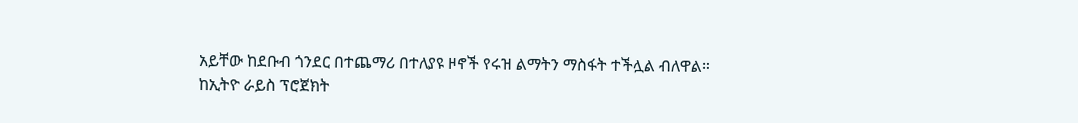አይቸው ከደቡብ ጎንደር በተጨማሪ በተለያዩ ዞኖች የሩዝ ልማትን ማስፋት ተችሏል ብለዋል።
ከኢትዮ ራይስ ፕሮጀክት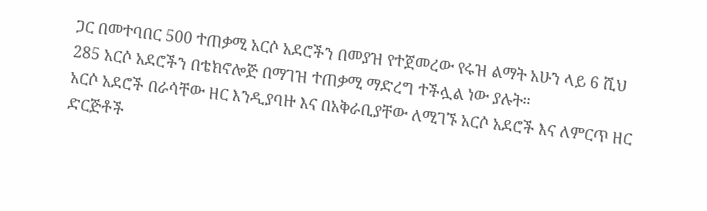ጋር በመተባበር 500 ተጠቃሚ አርሶ አደሮችን በመያዝ የተጀመረው የሩዝ ልማት አሁን ላይ 6 ሺህ 285 አርሶ አደሮችን በቴክኖሎጅ በማገዝ ተጠቃሚ ማድረግ ተችሏል ነው ያሉት።
አርሶ አደሮች በራሳቸው ዘር እንዲያባዙ እና በአቅራቢያቸው ለሚገኙ አርሶ አደሮች እና ለምርጥ ዘር ድርጅቶች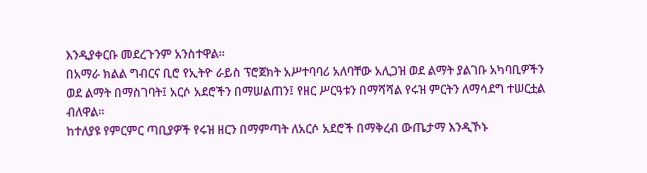እንዲያቀርቡ መደረጉንም አንስተዋል።
በአማራ ክልል ግብርና ቢሮ የኢትዮ ራይስ ፕሮጀክት አሥተባባሪ አለባቸው አሊጋዝ ወደ ልማት ያልገቡ አካባቢዎችን ወደ ልማት በማስገባት፤ አርሶ አደሮችን በማሠልጠን፤ የዘር ሥርዓቱን በማሻሻል የሩዝ ምርትን ለማሳደግ ተሠርቷል ብለዋል።
ከተለያዩ የምርምር ጣቢያዎች የሩዝ ዘርን በማምጣት ለአርሶ አደሮች በማቅረብ ውጤታማ እንዲኾኑ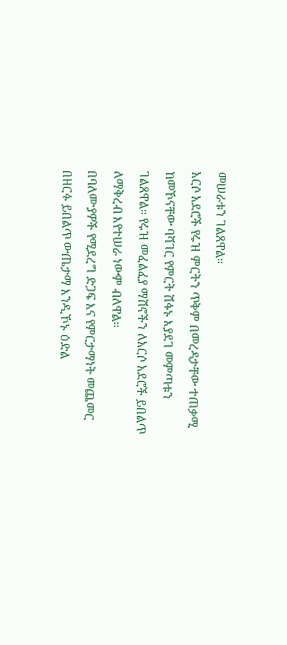መሠራቱን ገልጸዋል።
አርሶ አደሮች የሩዝ ምርትን ጥቅም በመረዳታቸው ተጠቃሚ ከመኾናቸው ባሻገር የምርት ሽፋኑ እያደገ መምጣቱን ገልጸዋል። የሩዝ መፈልፈያ ማሽኖችን ለአርሶ አደሮች ይበልጥ ለማቅረብ እየተሠራ ነውም ብለዋል።
በባለሙያዎች የሚደረግ ድጋፍ እና የምርታማነት መጨመር በዘርፉ ይበልጥ ውጤታማ እንዲኾኑ ዕድል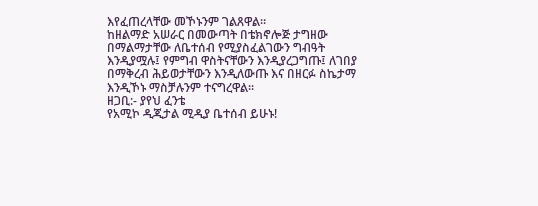እየፈጠረላቸው መኾኑንም ገልጸዋል።
ከዘልማድ አሠራር በመውጣት በቴክኖሎጅ ታግዘው በማልማታቸው ለቤተሰብ የሚያስፈልገውን ግብዓት እንዲያሟሉ፤ የምግብ ዋስትናቸውን እንዲያረጋግጡ፤ ለገበያ በማቅረብ ሕይወታቸውን እንዲለውጡ እና በዘርፉ ስኬታማ እንዲኾኑ ማስቻሉንም ተናግረዋል።
ዘጋቢ:- ያየህ ፈንቴ
የአሚኮ ዲጂታል ሚዲያ ቤተሰብ ይሁኑ!